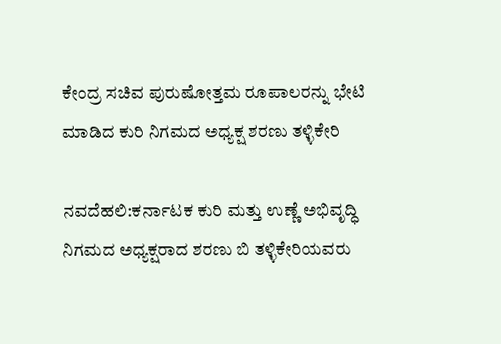ಕೇಂದ್ರ ಸಚಿವ ಪುರುಷೋತ್ತಮ ರೂಪಾಲರನ್ನು ಭೇಟಿ ಮಾಡಿದ ಕುರಿ ನಿಗಮದ ಅಧ್ಯಕ್ಷ ಶರಣು ತಳ್ಳಿಕೇರಿ

ನವದೆಹಲಿ:ಕರ್ನಾಟಕ ಕುರಿ ಮತ್ತು ಉಣ್ಣೆ ಅಭಿವೃದ್ಧಿ ನಿಗಮದ ಅಧ್ಯಕ್ಷರಾದ ಶರಣು ಬಿ ತಳ್ಳಿಕೇರಿಯವರು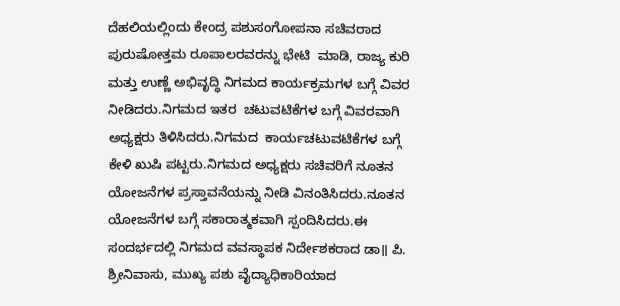ದೆಹಲಿಯಲ್ಲಿಂದು ಕೇಂದ್ರ ಪಶುಸಂಗೋಪನಾ ಸಚಿವರಾದ ಪುರುಷೋತ್ತಮ ರೂಪಾಲರವರನ್ನು ಭೇಟಿ  ಮಾಡಿ, ರಾಜ್ಯ ಕುರಿ ಮತ್ತು ಉಣ್ಣೆ ಅಭಿವೃದ್ಧಿ ನಿಗಮದ ಕಾರ್ಯಕ್ರಮಗಳ ಬಗ್ಗೆ ವಿವರ ನೀಡಿದರು.ನಿಗಮದ ಇತರ  ಚಟುವಟಿಕೆಗಳ ಬಗ್ಗೆ ವಿವರವಾಗಿ ಅಧ್ಯಕ್ಷರು ತಿಳಿಸಿದರು.ನಿಗಮದ  ಕಾರ್ಯಚಟುವಟಿಕೆಗಳ ಬಗ್ಗೆ  ಕೇಳಿ ಖುಷಿ ಪಟ್ಟರು.ನಿಗಮದ ಅಧ್ಯಕ್ಷರು ಸಚಿವರಿಗೆ ನೂತನ ಯೋಜನೆಗಳ ಪ್ರಸ್ತಾವನೆಯನ್ನು ನೀಡಿ ವಿನಂತಿಸಿದರು.ನೂತನ ಯೋಜನೆಗಳ ಬಗ್ಗೆ ಸಕಾರಾತ್ಮಕವಾಗಿ ಸ್ಪಂದಿಸಿದರು.ಈ ಸಂದರ್ಭದಲ್ಲಿ ನಿಗಮದ ವವಸ್ಥಾಪಕ ನಿರ್ದೇಶಕರಾದ ಡಾ॥ ಪಿ. ಶ್ರೀನಿವಾಸು, ಮುಖ್ಯ ಪಶು ವೈದ್ಯಾಧಿಕಾರಿಯಾದ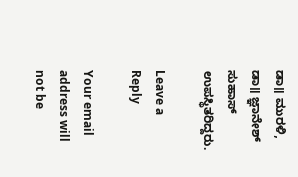ಡಾ॥ ಮುರಳಿ, ಡಾ॥ ಜ್ಞಾನೇಶ್ ಸುಹಾಸ್ ಉಪಸ್ಥಿತರಿದ್ದರು.

Leave a Reply

Your email address will not be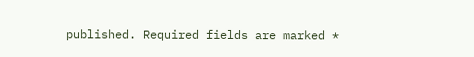published. Required fields are marked *